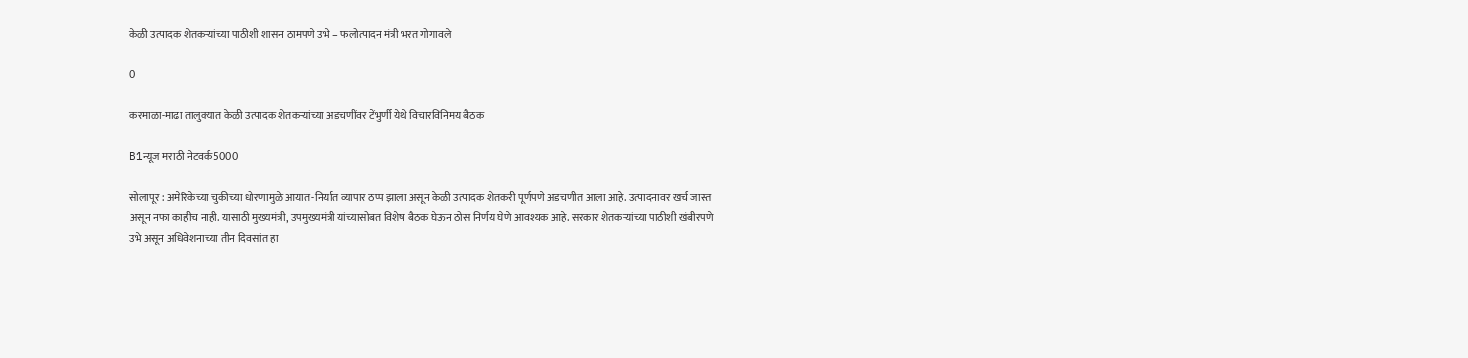केळी उत्पादक शेतकऱ्यांच्या पाठीशी शासन ठामपणे उभे – फलोत्पादन मंत्री भरत गोगावले

0

करमाळा-माढा तालुक्यात केळी उत्पादक शेतकऱ्यांच्या अडचणींवर टेंभुर्णी येथे विचारविनिमय बैठक

B1न्यूज मराठी नेटवर्क5000

सोलापूर : अमेरिकेच्या चुकीच्या धोरणामुळे आयात-निर्यात व्यापार ठप्प झाला असून केळी उत्पादक शेतकरी पूर्णपणे अडचणीत आला आहे. उत्पादनावर खर्च जास्त असून नफा काहीच नाही. यासाठी मुख्यमंत्री, उपमुख्यमंत्री यांच्यासोबत विशेष बैठक घेऊन ठोस निर्णय घेणे आवश्यक आहे. सरकार शेतकऱ्यांच्या पाठीशी खंबीरपणे उभे असून अधिवेशनाच्या तीन दिवसांत हा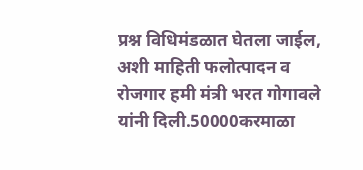प्रश्न विधिमंडळात घेतला जाईल, अशी माहिती फलोत्पादन व रोजगार हमी मंत्री भरत गोगावले यांनी दिली.50000करमाळा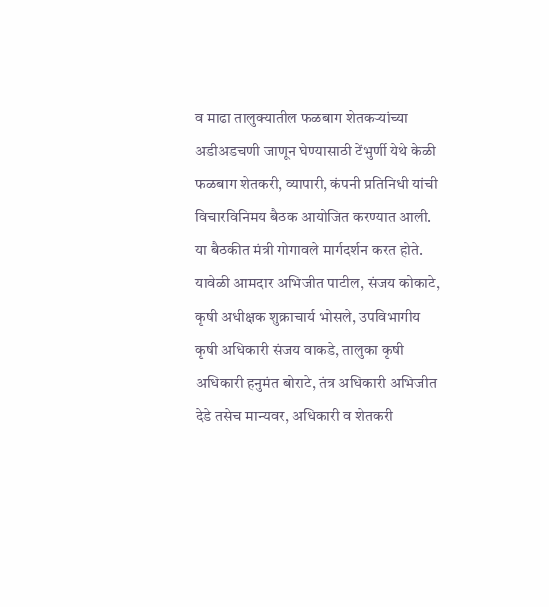व माढा तालुक्यातील फळबाग शेतकऱ्यांच्या अडीअडचणी जाणून घेण्यासाठी टेंभुर्णी येथे केळी फळबाग शेतकरी, व्यापारी, कंपनी प्रतिनिधी यांची विचारविनिमय बैठक आयोजित करण्यात आली. या बैठकीत मंत्री गोगावले मार्गदर्शन करत होते. यावेळी आमदार अभिजीत पाटील, संजय कोकाटे, कृषी अधीक्षक शुक्राचार्य भोसले, उपविभागीय कृषी अधिकारी संजय वाकडे, तालुका कृषी अधिकारी हनुमंत बोराटे, तंत्र अधिकारी अभिजीत देडे तसेच मान्यवर, अधिकारी व शेतकरी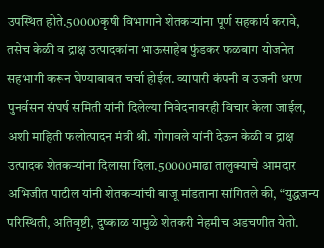उपस्थित होते.50000कृषी विभागाने शेतकऱ्यांना पूर्ण सहकार्य करावे, तसेच केळी व द्राक्ष उत्पादकांना भाऊसाहेब फुंडकर फळबाग योजनेत सहभागी करून घेण्याबाबत चर्चा होईल. व्यापारी कंपनी व उजनी धरण पुनर्वसन संघर्ष समिती यांनी दिलेल्या निवेदनावरही विचार केला जाईल, अशी माहिती फलोत्पादन मंत्री श्री. गोगावले यांनी देऊन केळी व द्राक्ष उत्पादक शेतकऱ्यांना दिलासा दिला.50000माढा तालुक्याचे आमदार अभिजीत पाटील यांनी शेतकऱ्यांची बाजू मांडताना सांगितले की, “युद्धजन्य परिस्थिती, अतिवृष्टी, दुष्काळ यामुळे शेतकरी नेहमीच अडचणीत येतो.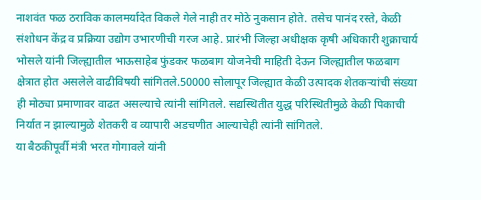नाशवंत फळ ठराविक कालमर्यादेत विकले गेले नाही तर मोठे नुकसान होते. तसेच पानंद रस्ते, केळी संशोधन केंद्र व प्रक्रिया उद्योग उभारणीची गरज आहे. प्रारंभी जिल्हा अधीक्षक कृषी अधिकारी शुक्राचार्य भोसले यांनी जिल्ह्यातील भाऊसाहेब फुंडकर फळबाग योजनेची माहिती देऊन जिल्ह्यातील फळबाग क्षेत्रात होत असलेले वाढीविषयी सांगितले.50000 सोलापूर जिल्ह्यात केळी उत्पादक शेतकऱ्यांची संख्या ही मोठ्या प्रमाणावर वाढत असल्याचे त्यांनी सांगितले. सद्यस्थितीत युद्ध परिस्थितीमुळे केळी पिकाची निर्यात न झाल्यामुळे शेतकरी व व्यापारी अडचणीत आल्याचेही त्यांनी सांगितले.
या बैठकीपूर्वी मंत्री भरत गोगावले यांनी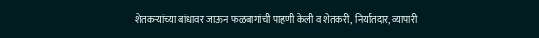शेतकऱ्यांच्या बांधावर जाऊन फळबागांची पाहणी केली व शेतकरी, निर्यातदार, व्यापारी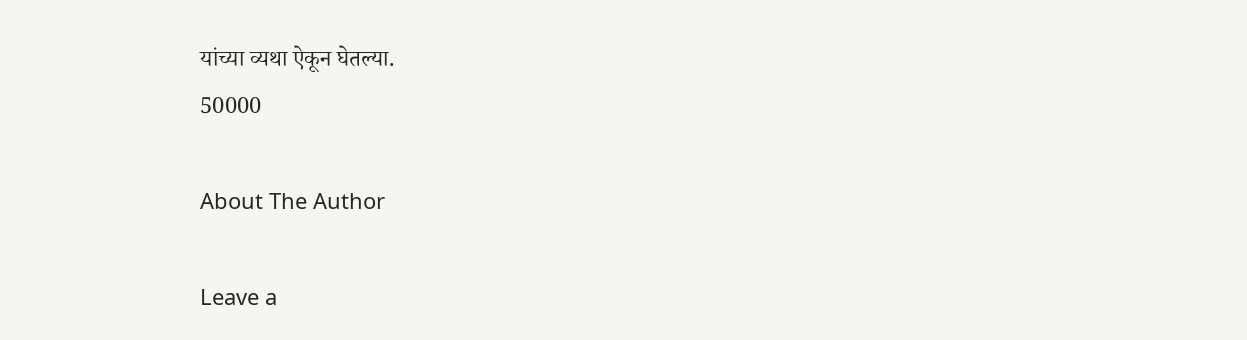यांच्या व्यथा ऐकून घेतल्या.
50000

About The Author

Leave a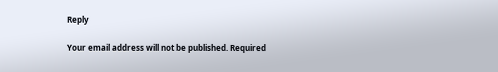Reply

Your email address will not be published. Required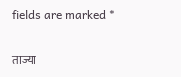fields are marked *

ताज्या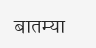बातम्या